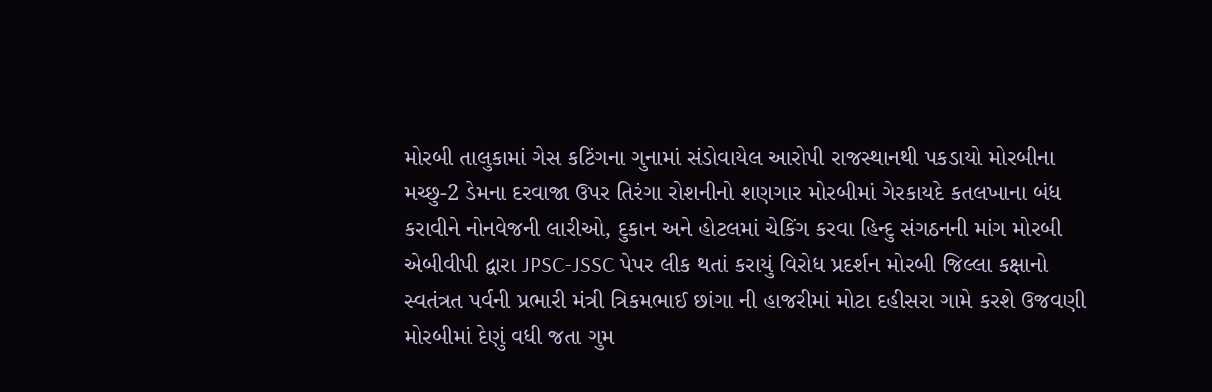મોરબી તાલુકામાં ગેસ કટિંગના ગુનામાં સંડોવાયેલ આરોપી રાજસ્થાનથી પકડાયો મોરબીના મચ્છુ-2 ડેમના દરવાજા ઉપર તિરંગા રોશનીનો શણગાર મોરબીમાં ગેરકાયદે કતલખાના બંધ કરાવીને નોનવેજની લારીઓ, દુકાન અને હોટલમાં ચેકિંગ કરવા હિન્દુ સંગઠનની માંગ મોરબી એબીવીપી દ્વારા JPSC-JSSC પેપર લીક થતાં કરાયું વિરોધ પ્રદર્શન મોરબી જિલ્લા કક્ષાનો સ્વતંત્રત પર્વની પ્રભારી મંત્રી ત્રિકમભાઈ છાંગા ની હાજરીમાં મોટા દહીસરા ગામે કરશે ઉજવણી મોરબીમાં દેણું વધી જતા ગુમ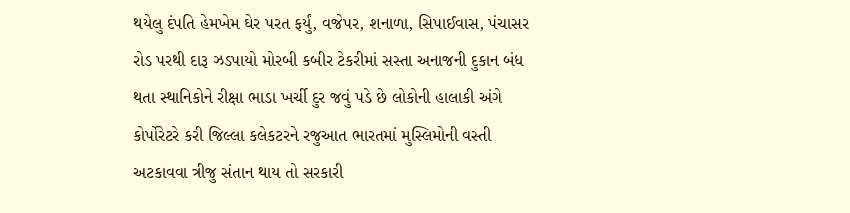થયેલુ દંપતિ હેમખેમ ઘેર પરત ફર્યું, વજેપર, શનાળા, સિપાઈવાસ, પંચાસર રોડ પરથી દારૂ ઝડપાયો મોરબી કબીર ટેકરીમાં સસ્તા અનાજની દુકાન બંધ થતા સ્થાનિકોને રીક્ષા ભાડા ખર્ચી દુર જવું પડે છે લોકોની હાલાકી અંગે કોર્પોરેટરે કરી જિલ્લા કલેકટરને રજુઆત ભારતમાં મુસ્લિમોની વસ્તી અટકાવવા ત્રીજુ સંતાન થાય તો સરકારી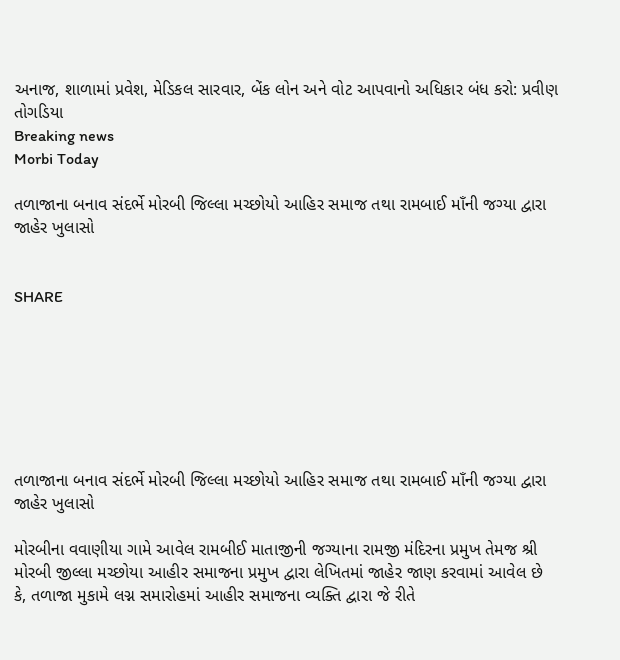અનાજ, શાળામાં પ્રવેશ, મેડિકલ સારવાર, બેંક લોન અને વોટ આપવાનો અધિકાર બંધ કરો: પ્રવીણ તોગડિયા
Breaking news
Morbi Today

તળાજાના બનાવ સંદર્ભે મોરબી જિલ્લા મચ્છોયો આહિર સમાજ તથા રામબાઈ માઁની જગ્યા દ્વારા જાહેર ખુલાસો


SHARE







તળાજાના બનાવ સંદર્ભે મોરબી જિલ્લા મચ્છોયો આહિર સમાજ તથા રામબાઈ માઁની જગ્યા દ્વારા જાહેર ખુલાસો

મોરબીના વવાણીયા ગામે આવેલ રામબીઈ માતાજીની જગ્યાના રામજી મંદિરના પ્રમુખ તેમજ શ્રી મોરબી જીલ્લા મચ્છોયા આહીર સમાજના પ્રમુખ દ્વારા લેખિતમાં જાહેર જાણ કરવામાં આવેલ છે કે, તળાજા મુકામે લગ્ન સમારોહમાં આહીર સમાજના વ્યક્તિ દ્વારા જે રીતે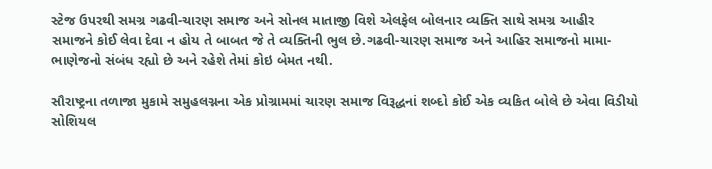સ્ટેજ ઉપરથી સમગ્ર ગઢવી-ચારણ સમાજ અને સોનલ માતાજી વિશે એલફેલ બોલનાર વ્યક્તિ સાથે સમગ્ર આહીર સમાજને કોઈ લેવા દેવા ન હોય તે બાબત જે તે વ્યક્તિની ભુલ છે.ગઢવી-ચારણ સમાજ અને આહિર સમાજનો મામા-ભાણેજનો સંબંધ રહ્યો છે અને રહેશે તેમાં કોઇ બેમત નથી.

સૌરાષ્ટ્રના તળાજા મુકામે સમુહલગ્નના એક પ્રોગ્રામમાં ચારણ સમાજ વિરૂદ્ધનાં શબ્દો કોઈ એક વ્યકિત બોલે છે એવા વિડીયો સોશિયલ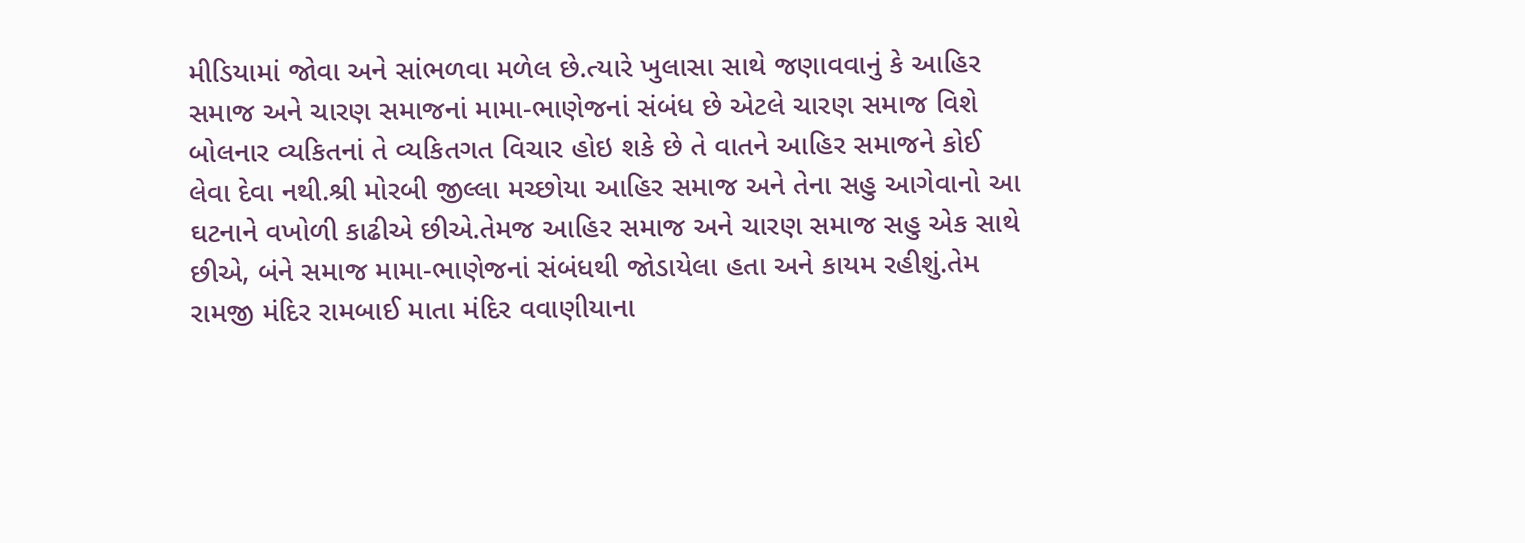મીડિયામાં જોવા અને સાંભળવા મળેલ છે.ત્યારે ખુલાસા સાથે જણાવવાનું કે આહિર સમાજ અને ચારણ સમાજનાં મામા-ભાણેજનાં સંબંધ છે એટલે ચારણ સમાજ વિશે બોલનાર વ્યકિતનાં તે વ્યકિતગત વિચાર હોઇ શકે છે તે વાતને આહિર સમાજને કોઈ લેવા દેવા નથી.શ્રી મોરબી જીલ્લા મચ્છોયા આહિર સમાજ અને તેના સહુ આગેવાનો આ ઘટનાને વખોળી કાઢીએ છીએ.તેમજ આહિર સમાજ અને ચારણ સમાજ સહુ એક સાથે છીએ, બંને સમાજ મામા-ભાણેજનાં સંબંધથી જોડાયેલા હતા અને કાયમ રહીશું.તેમ રામજી મંદિર રામબાઈ માતા મંદિર વવાણીયાના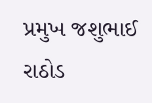પ્રમુખ જશુભાઈ રાઠોડ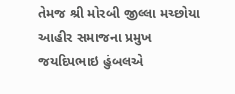તેમજ શ્રી મોરબી જીલ્લા મચ્છોયા આહીર સમાજના પ્રમુખ જયદિપભાઇ હુંબલએ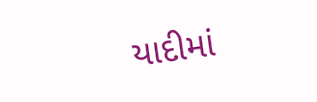યાદીમાં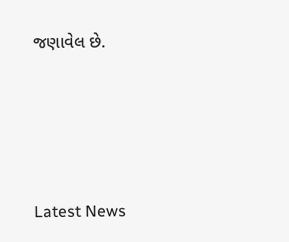જણાવેલ છે.






Latest News